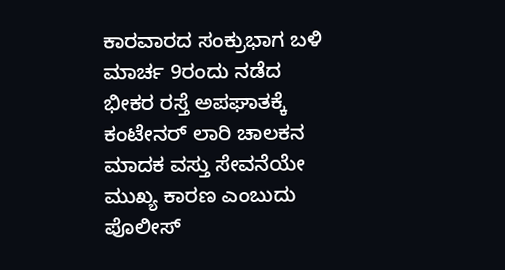ಕಾರವಾರದ ಸಂಕ್ರುಭಾಗ ಬಳಿ ಮಾರ್ಚ 9ರಂದು ನಡೆದ ಭೀಕರ ರಸ್ತೆ ಅಪಘಾತಕ್ಕೆ ಕಂಟೇನರ್ ಲಾರಿ ಚಾಲಕನ ಮಾದಕ ವಸ್ತು ಸೇವನೆಯೇ ಮುಖ್ಯ ಕಾರಣ ಎಂಬುದು ಪೊಲೀಸ್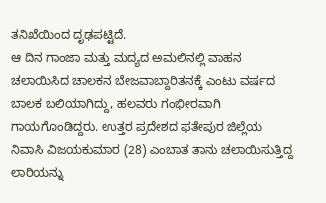ತನಿಖೆಯಿಂದ ದೃಢಪಟ್ಟಿದೆ.
ಆ ದಿನ ಗಾಂಜಾ ಮತ್ತು ಮದ್ಯದ ಅಮಲಿನಲ್ಲಿ ವಾಹನ ಚಲಾಯಿಸಿದ ಚಾಲಕನ ಬೇಜವಾಬ್ದಾರಿತನಕ್ಕೆ ಎಂಟು ವರ್ಷದ ಬಾಲಕ ಬಲಿಯಾಗಿದ್ದು, ಹಲವರು ಗಂಭೀರವಾಗಿ ಗಾಯಗೊಂಡಿದ್ದರು. ಉತ್ತರ ಪ್ರದೇಶದ ಫತೇಪುರ ಜಿಲ್ಲೆಯ ನಿವಾಸಿ ವಿಜಯಕುಮಾರ (28) ಎಂಬಾತ ತಾನು ಚಲಾಯಿಸುತ್ತಿದ್ದ ಲಾರಿಯನ್ನು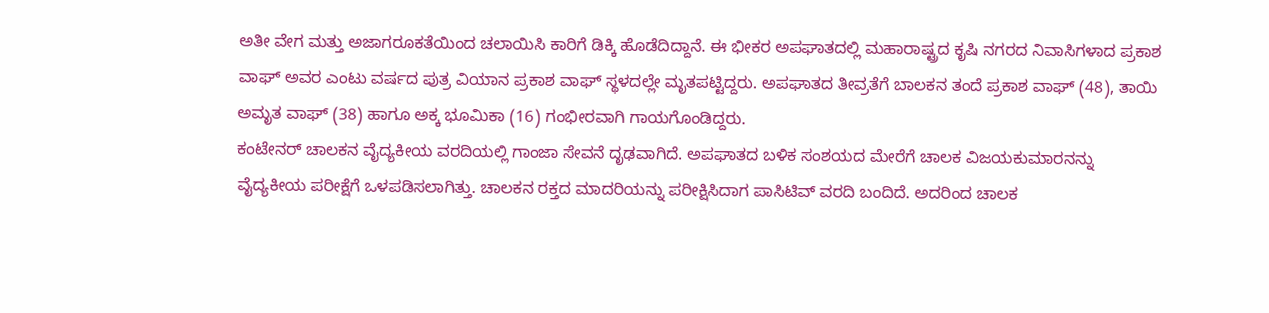ಅತೀ ವೇಗ ಮತ್ತು ಅಜಾಗರೂಕತೆಯಿಂದ ಚಲಾಯಿಸಿ ಕಾರಿಗೆ ಡಿಕ್ಕಿ ಹೊಡೆದಿದ್ದಾನೆ. ಈ ಭೀಕರ ಅಪಘಾತದಲ್ಲಿ ಮಹಾರಾಷ್ಟ್ರದ ಕೃಷಿ ನಗರದ ನಿವಾಸಿಗಳಾದ ಪ್ರಕಾಶ ವಾಘ್ ಅವರ ಎಂಟು ವರ್ಷದ ಪುತ್ರ ವಿಯಾನ ಪ್ರಕಾಶ ವಾಘ್ ಸ್ಥಳದಲ್ಲೇ ಮೃತಪಟ್ಟಿದ್ದರು. ಅಪಘಾತದ ತೀವ್ರತೆಗೆ ಬಾಲಕನ ತಂದೆ ಪ್ರಕಾಶ ವಾಘ್ (48), ತಾಯಿ ಅಮೃತ ವಾಘ್ (38) ಹಾಗೂ ಅಕ್ಕ ಭೂಮಿಕಾ (16) ಗಂಭೀರವಾಗಿ ಗಾಯಗೊಂಡಿದ್ದರು.
ಕಂಟೇನರ್ ಚಾಲಕನ ವೈದ್ಯಕೀಯ ವರದಿಯಲ್ಲಿ ಗಾಂಜಾ ಸೇವನೆ ದೃಢವಾಗಿದೆ. ಅಪಘಾತದ ಬಳಿಕ ಸಂಶಯದ ಮೇರೆಗೆ ಚಾಲಕ ವಿಜಯಕುಮಾರನನ್ನು ವೈದ್ಯಕೀಯ ಪರೀಕ್ಷೆಗೆ ಒಳಪಡಿಸಲಾಗಿತ್ತು. ಚಾಲಕನ ರಕ್ತದ ಮಾದರಿಯನ್ನು ಪರೀಕ್ಷಿಸಿದಾಗ ಪಾಸಿಟಿವ್ ವರದಿ ಬಂದಿದೆ. ಅದರಿಂದ ಚಾಲಕ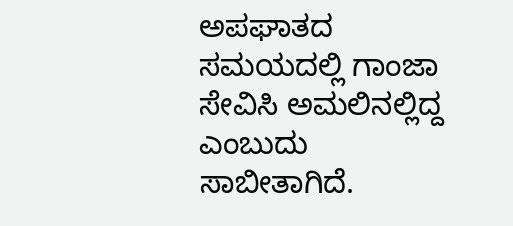ಅಪಘಾತದ ಸಮಯದಲ್ಲಿ ಗಾಂಜಾ ಸೇವಿಸಿ ಅಮಲಿನಲ್ಲಿದ್ದ ಎಂಬುದು ಸಾಬೀತಾಗಿದೆ.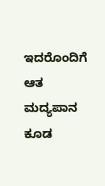ಇದರೊಂದಿಗೆ ಆತ ಮದ್ಯಪಾನ ಕೂಡ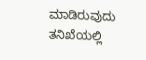ಮಾಡಿರುವುದು ತನಿಖೆಯಲ್ಲಿ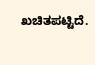ಖಚಿತಪಟ್ಟಿದೆ.